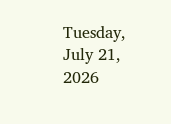Tuesday, July 21, 2026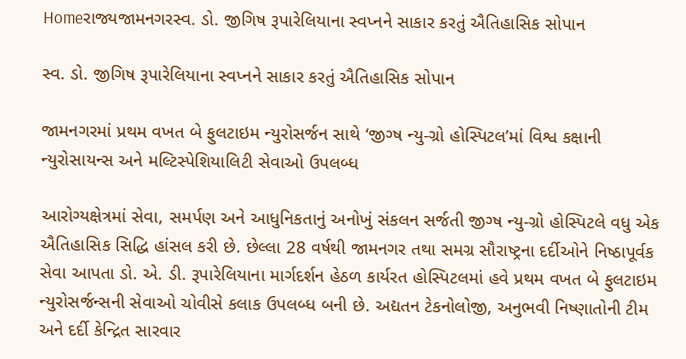Homeરાજ્યજામનગરસ્વ. ડો. જીગિષ રૂપારેલિયાના સ્વપ્નને સાકાર કરતું ઐતિહાસિક સોપાન

સ્વ. ડો. જીગિષ રૂપારેલિયાના સ્વપ્નને સાકાર કરતું ઐતિહાસિક સોપાન

જામનગરમાં પ્રથમ વખત બે ફુલટાઇમ ન્યુરોસર્જન સાથે ‘જીગ્ષ ન્યુ-ગ્રો હોસ્પિટલ’માં વિશ્વ કક્ષાની ન્યુરોસાયન્સ અને મલ્ટિસ્પેશિયાલિટી સેવાઓ ઉપલબ્ધ

આરોગ્યક્ષેત્રમાં સેવા, સમર્પણ અને આધુનિકતાનું અનોખું સંકલન સર્જતી જીગ્ષ ન્યુ-ગ્રો હોસ્પિટલે વધુ એક ઐતિહાસિક સિદ્ધિ હાંસલ કરી છે. છેલ્લા 28 વર્ષથી જામનગર તથા સમગ્ર સૌરાષ્ટ્રના દર્દીઓને નિષ્ઠાપૂર્વક સેવા આપતા ડો. એ. ડી. રૂપારેલિયાના માર્ગદર્શન હેઠળ કાર્યરત હોસ્પિટલમાં હવે પ્રથમ વખત બે ફુલટાઇમ ન્યુરોસર્જન્સની સેવાઓ ચોવીસે કલાક ઉપલબ્ધ બની છે. અદ્યતન ટેકનોલોજી, અનુભવી નિષ્ણાતોની ટીમ અને દર્દી કેન્દ્રિત સારવાર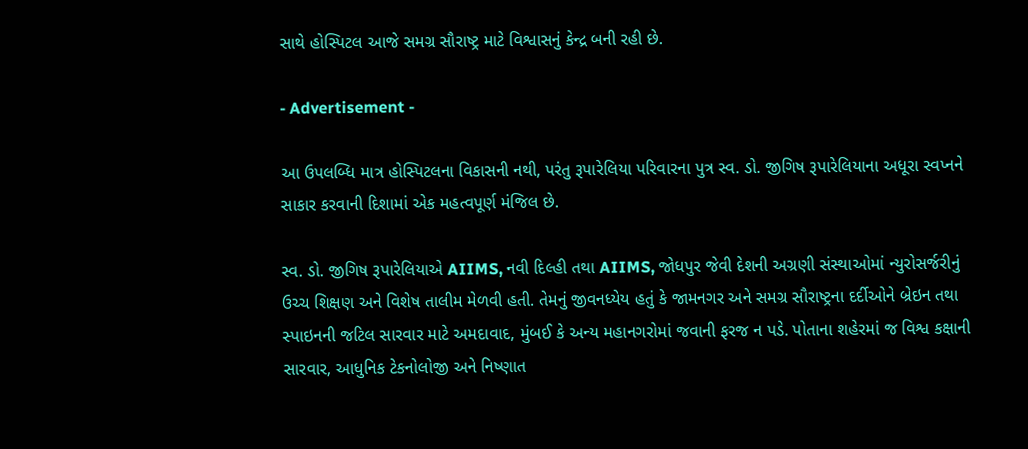સાથે હોસ્પિટલ આજે સમગ્ર સૌરાષ્ટ્ર માટે વિશ્વાસનું કેન્દ્ર બની રહી છે.

- Advertisement -

આ ઉપલબ્ધિ માત્ર હોસ્પિટલના વિકાસની નથી, પરંતુ રૂપારેલિયા પરિવારના પુત્ર સ્વ. ડો. જીગિષ રૂપારેલિયાના અધૂરા સ્વપ્નને સાકાર કરવાની દિશામાં એક મહત્વપૂર્ણ મંજિલ છે.

સ્વ. ડો. જીગિષ રૂપારેલિયાએ AIIMS, નવી દિલ્હી તથા AIIMS, જોધપુર જેવી દેશની અગ્રણી સંસ્થાઓમાં ન્યુરોસર્જરીનું ઉચ્ચ શિક્ષણ અને વિશેષ તાલીમ મેળવી હતી. તેમનું જીવનધ્યેય હતું કે જામનગર અને સમગ્ર સૌરાષ્ટ્રના દર્દીઓને બ્રેઇન તથા સ્પાઇનની જટિલ સારવાર માટે અમદાવાદ, મુંબઈ કે અન્ય મહાનગરોમાં જવાની ફરજ ન પડે. પોતાના શહેરમાં જ વિશ્વ કક્ષાની સારવાર, આધુનિક ટેકનોલોજી અને નિષ્ણાત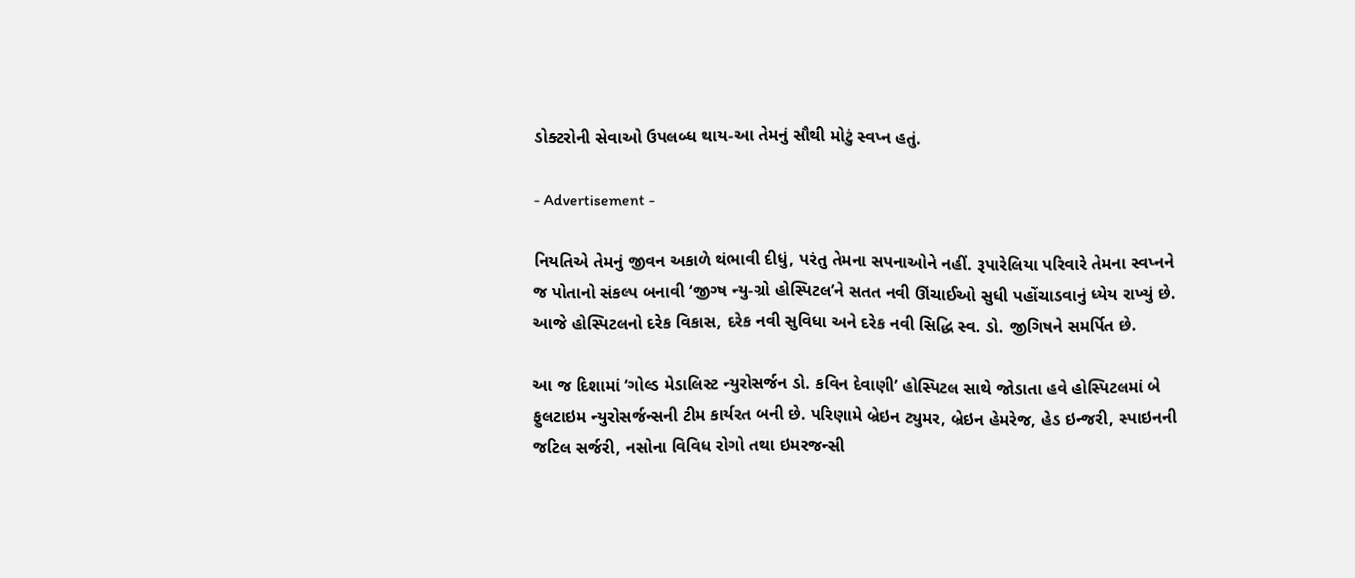ડોક્ટરોની સેવાઓ ઉપલબ્ધ થાય-આ તેમનું સૌથી મોટું સ્વપ્ન હતું.

- Advertisement -

નિયતિએ તેમનું જીવન અકાળે થંભાવી દીધું, પરંતુ તેમના સપનાઓને નહીં. રૂપારેલિયા પરિવારે તેમના સ્વપ્નને જ પોતાનો સંકલ્પ બનાવી ‘જીગ્ષ ન્યુ-ગ્રો હોસ્પિટલ’ને સતત નવી ઊંચાઈઓ સુધી પહોંચાડવાનું ધ્યેય રાખ્યું છે. આજે હોસ્પિટલનો દરેક વિકાસ, દરેક નવી સુવિધા અને દરેક નવી સિદ્ધિ સ્વ. ડો. જીગિષને સમર્પિત છે.

આ જ દિશામાં ‘ગોલ્ડ મેડાલિસ્ટ ન્યુરોસર્જન ડો. કવિન દેવાણી’ હોસ્પિટલ સાથે જોડાતા હવે હોસ્પિટલમાં બે ફુલટાઇમ ન્યુરોસર્જન્સની ટીમ કાર્યરત બની છે. પરિણામે બ્રેઇન ટ્યુમર, બ્રેઇન હેમરેજ, હેડ ઇન્જરી, સ્પાઇનની જટિલ સર્જરી, નસોના વિવિધ રોગો તથા ઇમરજન્સી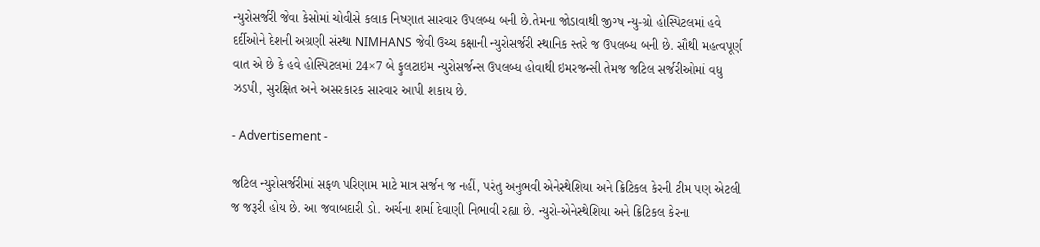ન્યુરોસર્જરી જેવા કેસોમાં ચોવીસે કલાક નિષ્ણાત સારવાર ઉપલબ્ધ બની છે.તેમના જોડાવાથી જીગ્ષ ન્યુ-ગ્રો હોસ્પિટલમાં હવે દર્દીઓને દેશની અગ્રણી સંસ્થા NIMHANS જેવી ઉચ્ચ કક્ષાની ન્યુરોસર્જરી સ્થાનિક સ્તરે જ ઉપલબ્ધ બની છે. સૌથી મહત્વપૂર્ણ વાત એ છે કે હવે હોસ્પિટલમાં 24×7 બે ફુલટાઇમ ન્યુરોસર્જન્સ ઉપલબ્ધ હોવાથી ઇમરજન્સી તેમજ જટિલ સર્જરીઓમાં વધુ ઝડપી, સુરક્ષિત અને અસરકારક સારવાર આપી શકાય છે.

- Advertisement -

જટિલ ન્યુરોસર્જરીમાં સફળ પરિણામ માટે માત્ર સર્જન જ નહીં, પરંતુ અનુભવી એનેસ્થેશિયા અને ક્રિટિકલ કેરની ટીમ પણ એટલી જ જરૂરી હોય છે. આ જવાબદારી ડો. અર્ચના શર્મા દેવાણી નિભાવી રહ્યા છે. ન્યુરો-એનેસ્થેશિયા અને ક્રિટિકલ કેરના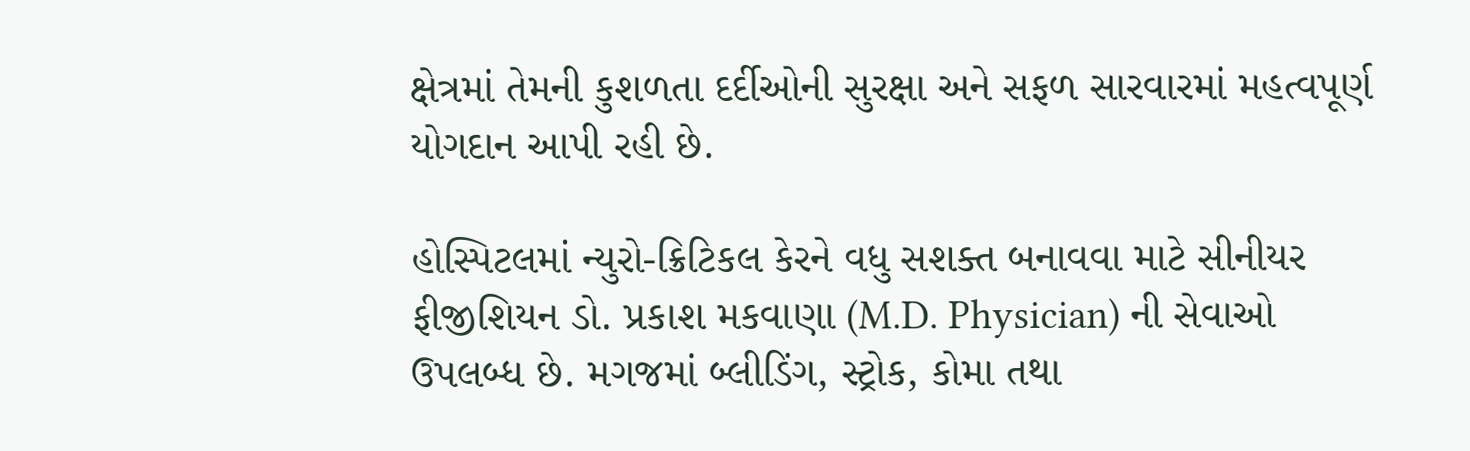ક્ષેત્રમાં તેમની કુશળતા દર્દીઓની સુરક્ષા અને સફળ સારવારમાં મહત્વપૂર્ણ યોગદાન આપી રહી છે.

હોસ્પિટલમાં ન્યુરો-ક્રિટિકલ કેરને વધુ સશક્ત બનાવવા માટે સીનીયર ફીજીશિયન ડો. પ્રકાશ મકવાણા (M.D. Physician) ની સેવાઓ ઉપલબ્ધ છે. મગજમાં બ્લીડિંગ, સ્ટ્રોક, કોમા તથા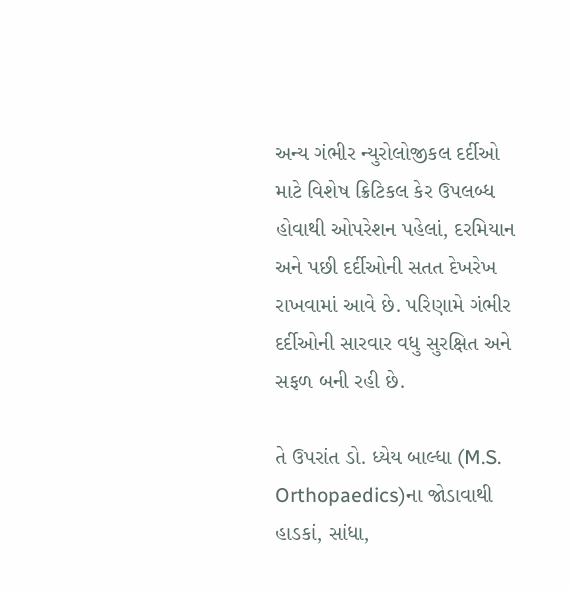અન્ય ગંભીર ન્યુરોલોજીકલ દર્દીઓ માટે વિશેષ ક્રિટિકલ કેર ઉપલબ્ધ હોવાથી ઓપરેશન પહેલાં, દરમિયાન અને પછી દર્દીઓની સતત દેખરેખ રાખવામાં આવે છે. પરિણામે ગંભીર દર્દીઓની સારવાર વધુ સુરક્ષિત અને સફળ બની રહી છે.

તે ઉપરાંત ડો. ધ્યેય બાલ્ધા (M.S. Orthopaedics)ના જોડાવાથી હાડકાં, સાંધા,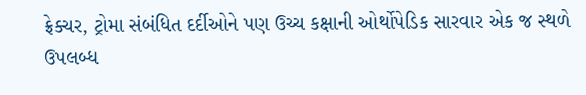ફ્રેક્ચર, ટ્રોમા સંબંધિત દર્દીઓને પણ ઉચ્ચ કક્ષાની ઓર્થોપેડિક સારવાર એક જ સ્થળે ઉપલબ્ધ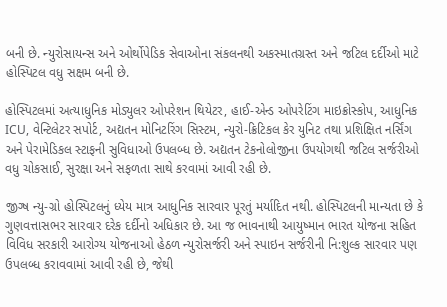બની છે. ન્યુરોસાયન્સ અને ઓર્થોપેડિક સેવાઓના સંકલનથી અકસ્માતગ્રસ્ત અને જટિલ દર્દીઓ માટે હોસ્પિટલ વધુ સક્ષમ બની છે.

હોસ્પિટલમાં અત્યાધુનિક મોડ્યુલર ઓપરેશન થિયેટર, હાઈ-એન્ડ ઓપરેટિંગ માઇક્રોસ્કોપ, આધુનિક ICU, વેન્ટિલેટર સપોર્ટ, અદ્યતન મોનિટરિંગ સિસ્ટમ, ન્યુરો-ક્રિટિકલ કેર યુનિટ તથા પ્રશિક્ષિત નર્સિંગ અને પેરામેડિકલ સ્ટાફની સુવિધાઓ ઉપલબ્ધ છે. અદ્યતન ટેકનોલોજીના ઉપયોગથી જટિલ સર્જરીઓ વધુ ચોકસાઈ, સુરક્ષા અને સફળતા સાથે કરવામાં આવી રહી છે.

જીગ્ષ ન્યુ-ગ્રો હોસ્પિટલનું ધ્યેય માત્ર આધુનિક સારવાર પૂરતું મર્યાદિત નથી. હોસ્પિટલની માન્યતા છે કે ગુણવત્તાસભર સારવાર દરેક દર્દીનો અધિકાર છે. આ જ ભાવનાથી આયુષ્માન ભારત યોજના સહિત વિવિધ સરકારી આરોગ્ય યોજનાઓ હેઠળ ન્યુરોસર્જરી અને સ્પાઇન સર્જરીની નિ:શુલ્ક સારવાર પણ ઉપલબ્ધ કરાવવામાં આવી રહી છે, જેથી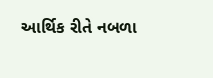આર્થિક રીતે નબળા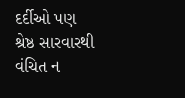દર્દીઓ પણ શ્રેષ્ઠ સારવારથી વંચિત ન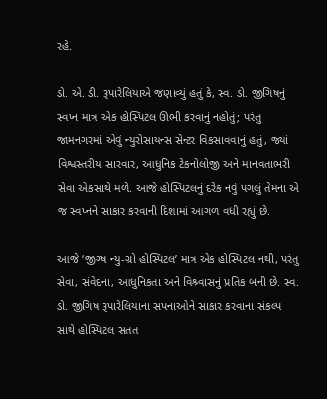રહે.

ડો. એ. ડી. રૂપારેલિયાએ જણાવ્યું હતું કે, સ્વ. ડો. જીગિષનું સ્વપ્ન માત્ર એક હોસ્પિટલ ઊભી કરવાનું નહોતું; પરંતુ જામનગરમાં એવું ન્યુરોસાયન્સ સેન્ટર વિકસાવવાનું હતું, જ્યાં વિશ્વસ્તરીય સારવાર, આધુનિક ટેકનોલોજી અને માનવતાભરી સેવા એકસાથે મળે. આજે હોસ્પિટલનું દરેક નવું પગલું તેમના એ જ સ્વપ્નને સાકાર કરવાની દિશામાં આગળ વધી રહ્યું છે.

આજે ‘જીગ્ષ ન્યુ-ગ્રો હોસ્પિટલ’ માત્ર એક હોસ્પિટલ નથી, પરંતુ સેવા, સંવેદના, આધુનિકતા અને વિશ્ર્વાસનું પ્રતિક બની છે. સ્વ. ડો. જીગિષ રૂપારેલિયાના સપનાઓને સાકાર કરવાના સંકલ્પ સાથે હોસ્પિટલ સતત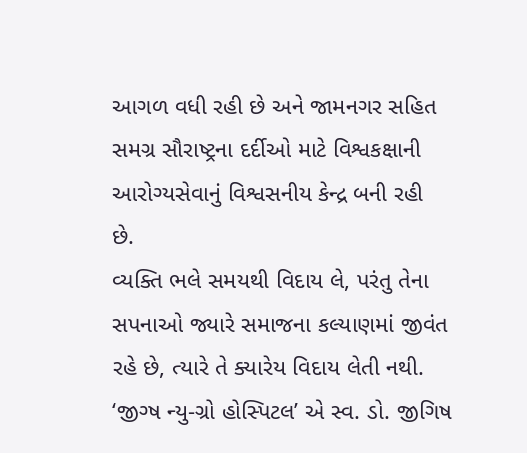આગળ વધી રહી છે અને જામનગર સહિત સમગ્ર સૌરાષ્ટ્રના દર્દીઓ માટે વિશ્વકક્ષાની આરોગ્યસેવાનું વિશ્વસનીય કેન્દ્ર બની રહી છે.
વ્યક્તિ ભલે સમયથી વિદાય લે, પરંતુ તેના સપનાઓ જ્યારે સમાજના કલ્યાણમાં જીવંત રહે છે, ત્યારે તે ક્યારેય વિદાય લેતી નથી. ‘જીગ્ષ ન્યુ-ગ્રો હોસ્પિટલ’ એ સ્વ. ડો. જીગિષ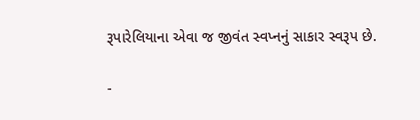રૂપારેલિયાના એવા જ જીવંત સ્વપ્નનું સાકાર સ્વરૂપ છે.

-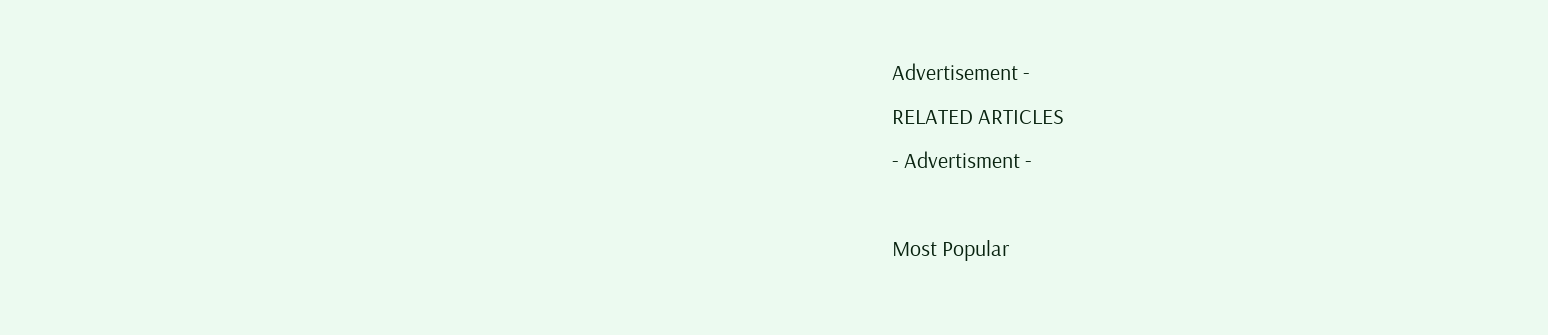Advertisement -
RELATED ARTICLES
- Advertisment -

Most Popular